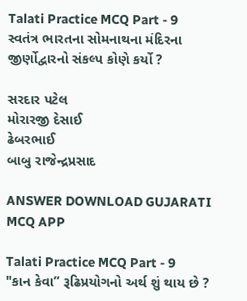Talati Practice MCQ Part - 9
સ્વતંત્ર ભારતના સોમનાથના મંદિરના જીર્ણોદ્વારનો સંકલ્પ કોણે કર્યો ?

સરદાર પટેલ
મોરારજી દેસાઈ
ઢેબરભાઈ
બાબુ રાજેન્દ્રપ્રસાદ

ANSWER DOWNLOAD GUJARATI MCQ APP

Talati Practice MCQ Part - 9
"કાન કેવા” રૂઢિપ્રયોગનો અર્થ શું થાય છે ?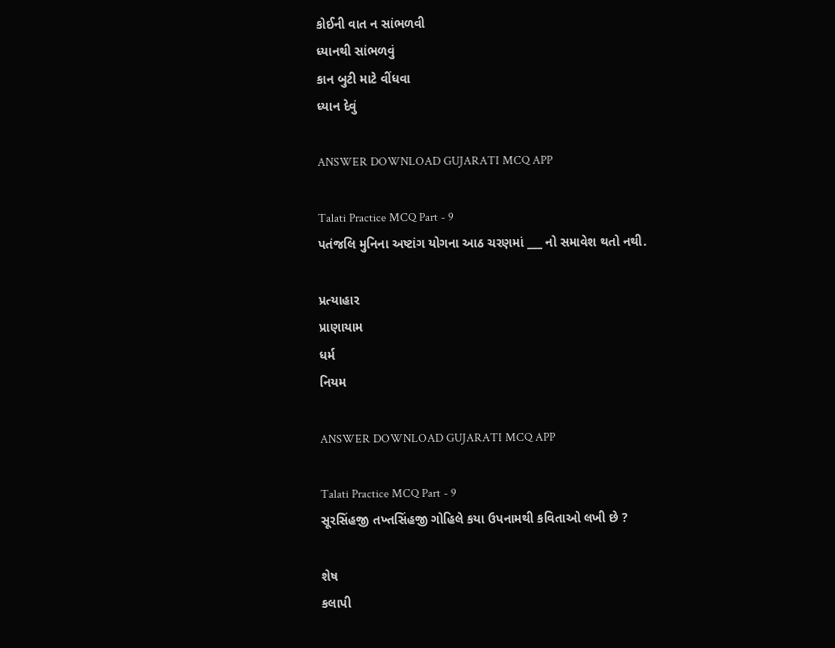કોઈની વાત ન સાંભળવી
ધ્યાનથી સાંભળવું
કાન બુટી માટે વીંધવા
ધ્યાન દેવું

ANSWER DOWNLOAD GUJARATI MCQ APP

Talati Practice MCQ Part - 9
પતંજલિ મુનિના અષ્ટાંગ યોગના આઠ ચરણમાં ___ નો સમાવેશ થતો નથી.

પ્રત્યાહાર
પ્રાણાયામ
ધર્મ
નિયમ

ANSWER DOWNLOAD GUJARATI MCQ APP

Talati Practice MCQ Part - 9
સૂરસિંહજી તખ્તસિંહજી ગોહિલે કયા ઉપનામથી કવિતાઓ લખી છે ?

શેષ
કલાપી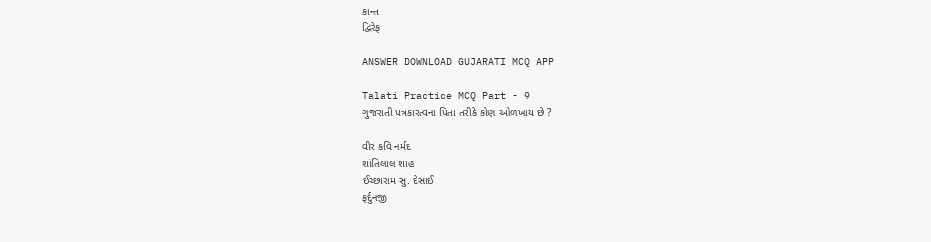કાન્ત
દ્વિરેફ

ANSWER DOWNLOAD GUJARATI MCQ APP

Talati Practice MCQ Part - 9
ગુજરાતી પત્રકારત્વના પિતા તરીકે કોણ ઓળખાય છે ?

વીર કવિ નર્મદ
શાંતિલાલ શાહ
ઈચ્છારામ સુ. દેસાઈ
ફર્દુનજી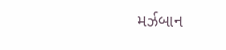મર્ઝબાન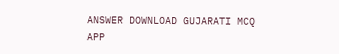ANSWER DOWNLOAD GUJARATI MCQ APP